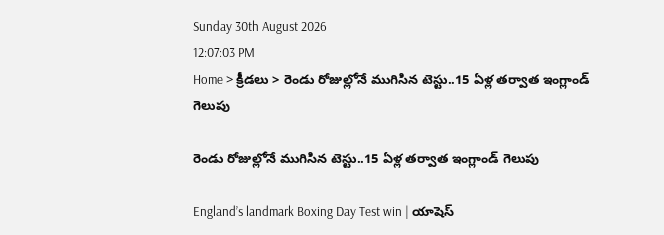Sunday 30th August 2026
12:07:03 PM
Home > క్రీడలు > రెండు రోజుల్లోనే ముగిసిన టెస్టు..15 ఏళ్ల తర్వాత ఇంగ్లాండ్ గెలుపు

రెండు రోజుల్లోనే ముగిసిన టెస్టు..15 ఏళ్ల తర్వాత ఇంగ్లాండ్ గెలుపు

England’s landmark Boxing Day Test win | యాషెస్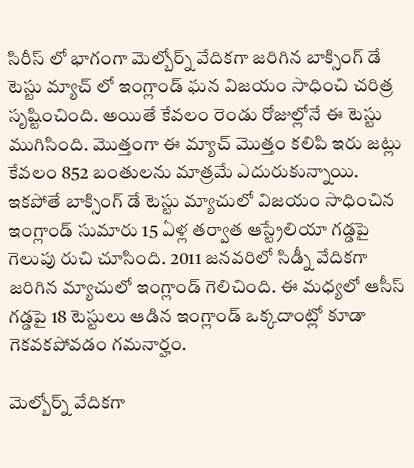సిరీస్ లో భాగంగా మెల్బోర్న్ వేదికగా జరిగిన బాక్సింగ్ డే టెస్టు మ్యాచ్ లో ఇంగ్లాండ్ ఘన విజయం సాధించి చరిత్ర సృష్టించింది. అయితే కేవలం రెండు రోజుల్లోనే ఈ టెస్టు ముగిసింది. మొత్తంగా ఈ మ్యాచ్ మొత్తం కలిపి ఇరు జట్లు కేవలం 852 బంతులను మాత్రమే ఎదురుకున్నాయి. ఇకపోతే బాక్సింగ్ డే టెస్టు మ్యాచులో విజయం సాధించిన ఇంగ్లాండ్ సుమారు 15 ఏళ్ల తర్వాత ఆస్ట్రేలియా గడ్డపై గెలుపు రుచి చూసింది. 2011 జనవరిలో సిడ్నీ వేదికగా జరిగిన మ్యాచులో ఇంగ్లాండ్ గెలిచింది. ఈ మధ్యలో ఆసీస్ గడ్డపై 18 టెస్టులు ఆడిన ఇంగ్లాండ్ ఒక్కదాంట్లో కూడా గెకవకపోవడం గమనార్హం.

మెల్బోర్న్ వేదికగా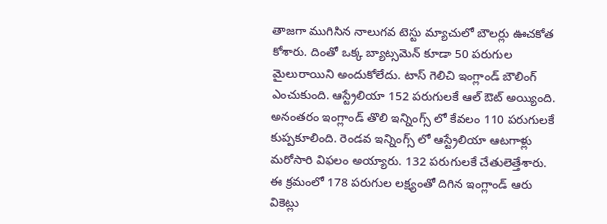తాజగా ముగిసిన నాలుగవ టెస్టు మ్యాచులో బౌలర్లు ఊచకోత కోశారు. దింతో ఒక్క బ్యాట్సమెన్ కూడా 50 పరుగుల మైలురాయిని అందుకోలేదు. టాస్ గెలిచి ఇంగ్లాండ్ బౌలింగ్ ఎంచుకుంది. ఆస్ట్రేలియా 152 పరుగులకే ఆల్ ఔట్ అయ్యింది. అనంతరం ఇంగ్లాండ్ తొలి ఇన్నింగ్స్ లో కేవలం 110 పరుగులకే కుప్పకూలింది. రెండవ ఇన్నింగ్స్ లో ఆస్ట్రేలియా ఆటగాళ్లు మరోసారి విఫలం అయ్యారు. 132 పరుగులకే చేతులెత్తేశారు. ఈ క్రమంలో 178 పరుగుల లక్ష్యంతో దిగిన ఇంగ్లాండ్ ఆరు వికెట్లు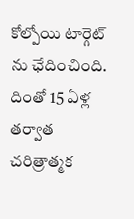కోల్పోయి టార్గెట్ ను ఛేదించింది. దింతో 15 ఏళ్ల తర్వాత చరిత్రాత్మక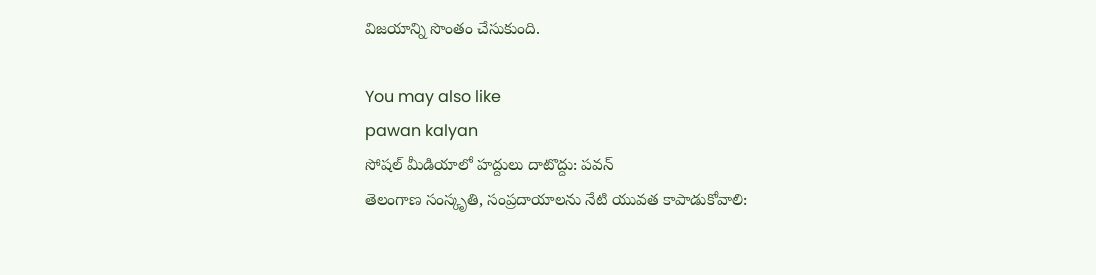విజయాన్ని సొంతం చేసుకుంది.

You may also like
pawan kalyan
సోషల్ మీడియాలో హద్దులు దాటొద్దు: పవన్
తెలంగాణ సంస్కృతి, సంప్రదాయాలను నేటి యువత కాపాడుకోవాలి: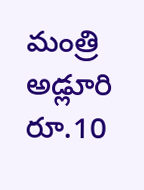మంత్రి అడ్లూరి
రూ.10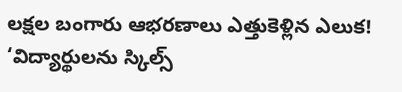లక్షల బంగారు ఆభరణాలు ఎత్తుకెళ్లిన ఎలుక!
‘విద్యార్థులను స్కిల్స్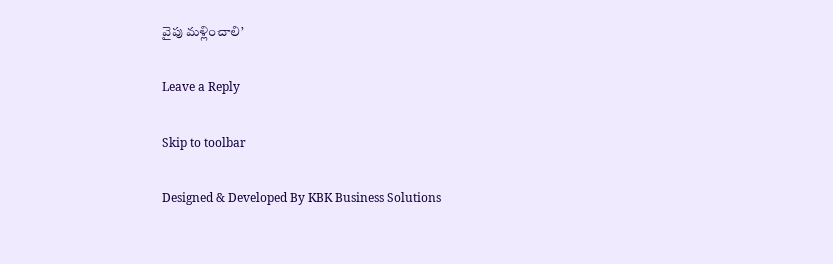వైపు మళ్లించాలి’

Leave a Reply

Skip to toolbar

Designed & Developed By KBK Business Solutions